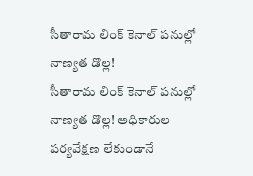సీతారామ లింక్ కెనాల్ పనుల్లో నాణ్యత డొల్ల!
సీతారామ లింక్ కెనాల్ పనుల్లో నాణ్యత డొల్ల! అధికారుల పర్యవేక్షణ లేకుండానే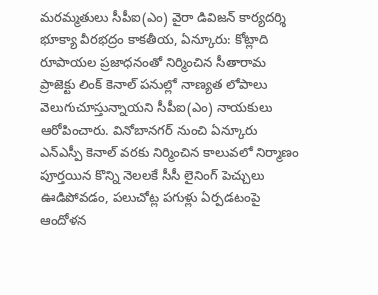మరమ్మతులు సీపీఐ(ఎం) వైరా డివిజన్ కార్యదర్శి భూక్యా వీరభద్రం కాకతీయ, ఏన్కూరు: కోట్లాది రూపాయల ప్రజాధనంతో నిర్మించిన సీతారామ ప్రాజెక్టు లింక్ కెనాల్ పనుల్లో నాణ్యత లోపాలు వెలుగుచూస్తున్నాయని సీపీఐ(ఎం) నాయకులు ఆరోపించారు. వినోబానగర్ నుంచి ఏన్కూరు ఎన్ఎస్పీ కెనాల్ వరకు నిర్మించిన కాలువలో నిర్మాణం పూర్తయిన కొన్ని నెలలకే సీసీ లైనింగ్ పెచ్చులు ఊడిపోవడం, పలుచోట్ల పగుళ్లు ఏర్పడటంపై ఆందోళన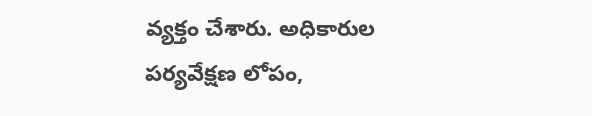వ్యక్తం చేశారు. అధికారుల పర్యవేక్షణ లోపం,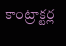కాంట్రాక్టర్ల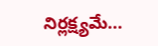నిర్లక్ష్యమే...